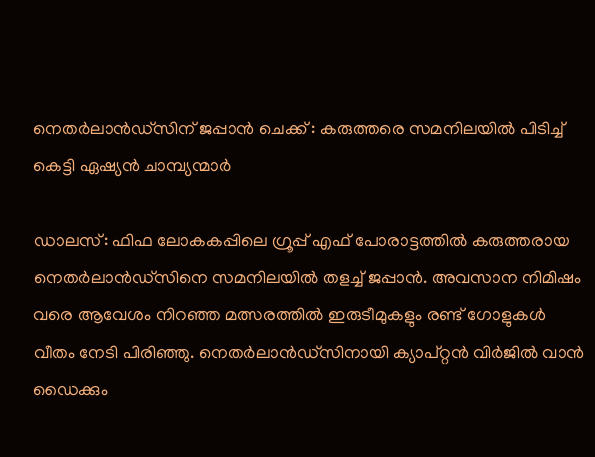നെതര്‍ലാന്‍ഡ്സിന് ജപ്പാൻ ചെക്ക് : കരുത്തരെ സമനിലയിൽ പിടിച്ച് കെട്ടി ഏഷ്യൻ ചാമ്പ്യന്മാർ

ഡാലസ്: ഫിഫ ലോകകപ്പിലെ ഗ്രൂപ്പ് എഫ് പോരാട്ടത്തില്‍ കരുത്തരായ നെതര്‍ലാന്‍ഡ്സിനെ സമനിലയില്‍ തളച്ച്‌ ജപ്പാന്‍. അവസാന നിമിഷം വരെ ആവേശം നിറഞ്ഞ മത്സരത്തില്‍ ഇരുടീമുകളും രണ്ട് ഗോളുകള്‍ വീതം നേടി പിരിഞ്ഞു. നെതര്‍ലാന്‍ഡ്സിനായി ക്യാപ്റ്റന്‍ വിര്‍ജില്‍ വാന്‍ ഡൈക്കും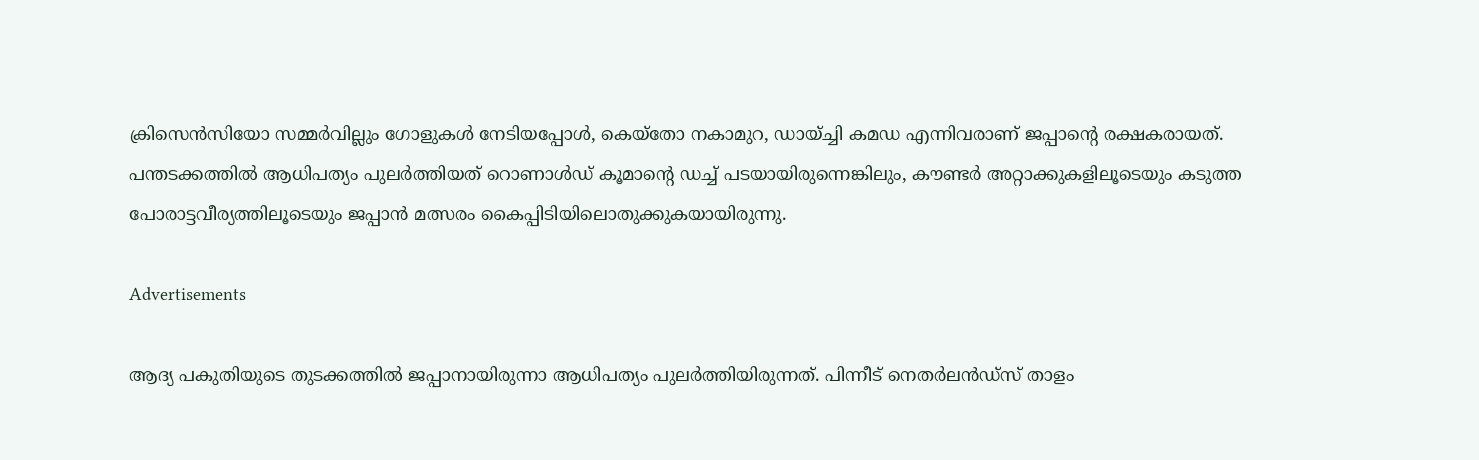ക്രിസെന്‍സിയോ സമ്മര്‍വില്ലും ഗോളുകള്‍ നേടിയപ്പോള്‍, കെയ്‌തോ നകാമുറ, ഡായ്ച്ചി കമഡ എന്നിവരാണ് ജപ്പാന്റെ രക്ഷകരായത്. പന്തടക്കത്തില്‍ ആധിപത്യം പുലര്‍ത്തിയത് റൊണാള്‍ഡ് കൂമാന്റെ ഡച്ച്‌ പടയായിരുന്നെങ്കിലും, കൗണ്ടര്‍ അറ്റാക്കുകളിലൂടെയും കടുത്ത പോരാട്ടവീര്യത്തിലൂടെയും ജപ്പാന്‍ മത്സരം കൈപ്പിടിയിലൊതുക്കുകയായിരുന്നു.

Advertisements

ആദ്യ പകുതിയുടെ തുടക്കത്തില്‍ ജപ്പാനായിരുന്നാ ആധിപത്യം പുലര്‍ത്തിയിരുന്നത്. പിന്നീട് നെതര്‍ലന്‍ഡ്‌സ് താളം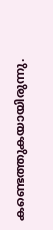കണ്ടെത്തുകയായിരുന്നു.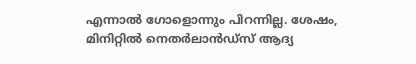എന്നാല്‍ ഗോളൊന്നും പിറന്നില്ല. ശേഷം, മിനിറ്റില്‍ നെതര്‍ലാന്‍ഡ്സ് ആദ്യ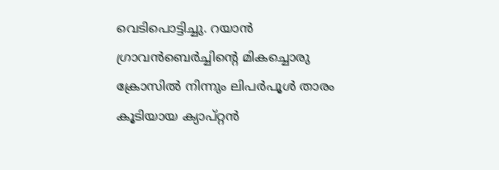വെടിപൊട്ടിച്ചു. റയാന്‍ ഗ്രാവന്‍ബെര്‍ച്ചിന്റെ മികച്ചൊരു ക്രോസില്‍ നിന്നും ലിപര്‍പൂള്‍ താരം കൂടിയായ ക്യാപ്റ്റന്‍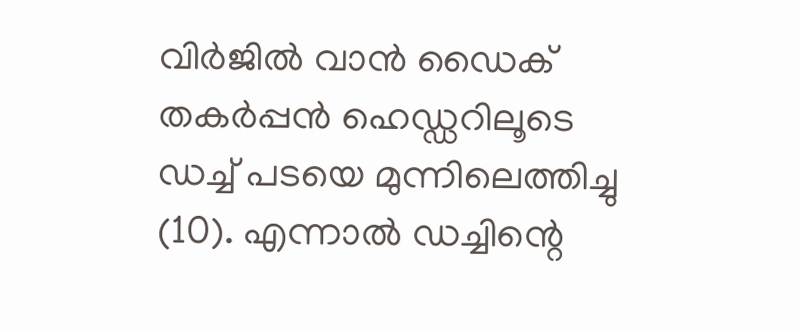വിര്‍ജില്‍ വാന്‍ ഡൈക് തകര്‍പ്പന്‍ ഹെഡ്ഡറിലൂടെ ഡച്ച്‌ പടയെ മുന്നിലെത്തിച്ചു (10). എന്നാല്‍ ഡച്ചിന്റെ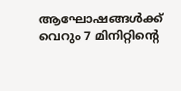ആഘോഷങ്ങള്‍ക്ക് വെറും 7 മിനിറ്റിന്റെ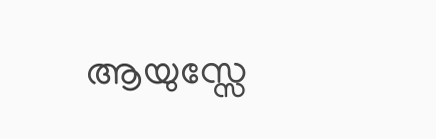ആയുസ്സേ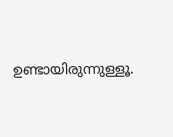ഉണ്ടായിരുന്നുള്ളൂ.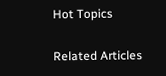Hot Topics

Related Articles